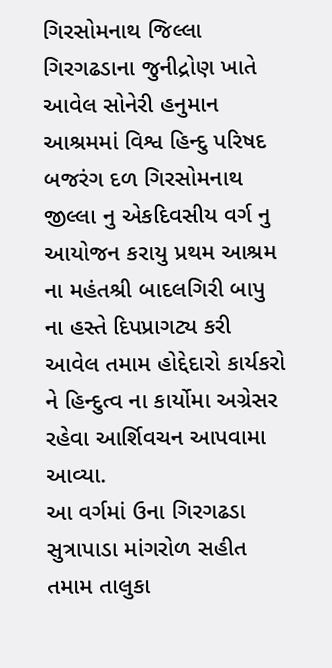ગિરસોમનાથ જિલ્લા ગિરગઢડાના જુનીદ્રોણ ખાતે આવેલ સોનેરી હનુમાન આશ્રમમાં વિશ્વ હિન્દુ પરિષદ બજરંગ દળ ગિરસોમનાથ જીલ્લા નુ એકદિવસીય વર્ગ નુ આયોજન કરાયુ પ્રથમ આશ્રમ ના મહંતશ્રી બાદલગિરી બાપુ ના હસ્તે દિપપ્રાગટ્ય કરી આવેલ તમામ હોદ્દેદારો કાર્યકરો ને હિન્દુત્વ ના કાર્યોમા અગ્રેસર રહેવા આર્શિવચન આપવામા આવ્યા.
આ વર્ગમાં ઉના ગિરગઢડા સુત્રાપાડા માંગરોળ સહીત તમામ તાલુકા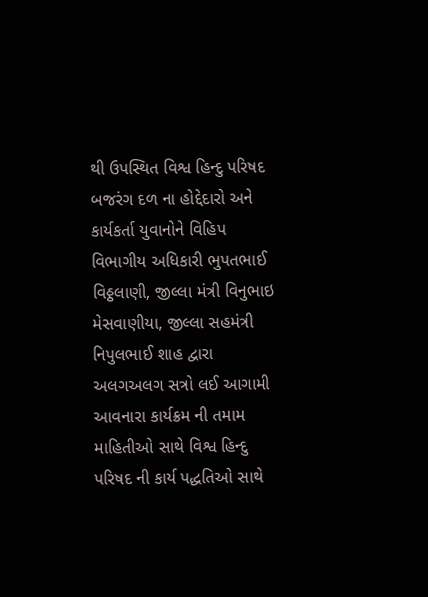થી ઉપસ્થિત વિશ્વ હિન્દુ પરિષદ બજરંગ દળ ના હોદ્દેદારો અને કાર્યકર્તા યુવાનોને વિહિપ વિભાગીય અધિકારી ભુપતભાઈ વિઠ્ઠલાણી, જીલ્લા મંત્રી વિનુભાઇ મેસવાણીયા, જીલ્લા સહમંત્રી નિપુલભાઈ શાહ દ્વારા અલગઅલગ સત્રો લઈ આગામી આવનારા કાર્યક્રમ ની તમામ માહિતીઓ સાથે વિશ્વ હિન્દુ પરિષદ ની કાર્ય પદ્ધતિઓ સાથે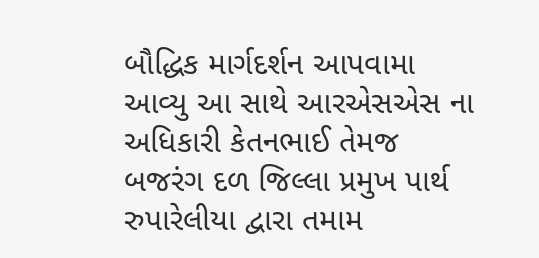બૌદ્ધિક માર્ગદર્શન આપવામા આવ્યુ આ સાથે આરએસએસ ના અધિકારી કેતનભાઈ તેમજ બજરંગ દળ જિલ્લા પ્રમુખ પાર્થ રુપારેલીયા દ્વારા તમામ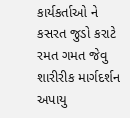કાર્યકર્તાઓ ને કસરત જુડો કરાટે રમત ગમત જેવુ શારીરીક માર્ગદર્શન અપાયુ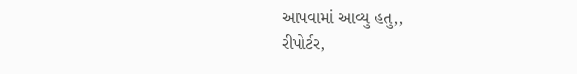આપવામાં આવ્યુ હતુ,,
રીપોર્ટર,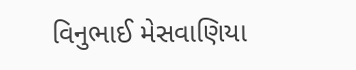વિનુભાઈ મેસવાણિયા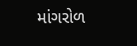માંગરોળ